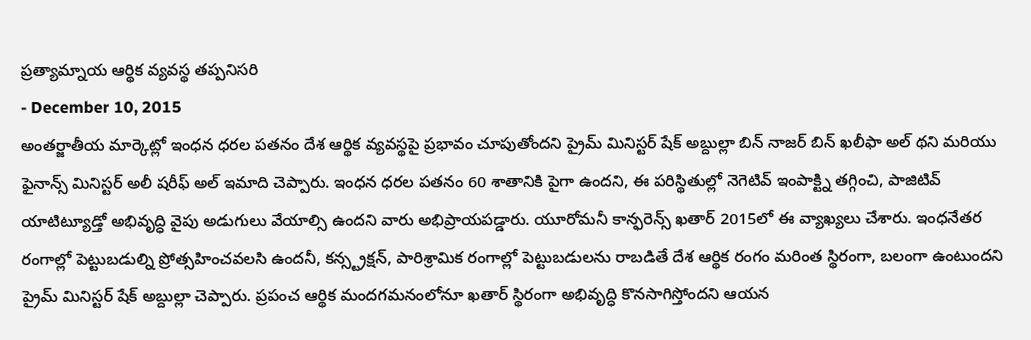ప్రత్యామ్నాయ ఆర్థిక వ్యవస్థ తప్పనిసరి
- December 10, 2015
అంతర్జాతీయ మార్కెట్లో ఇంధన ధరల పతనం దేశ ఆర్థిక వ్యవస్థపై ప్రభావం చూపుతోందని ప్రైమ్ మినిస్టర్ షేక్ అబ్దుల్లా బిన్ నాజర్ బిన్ ఖలీఫా అల్ థని మరియు ఫైనాన్స్ మినిస్టర్ అలీ షరీఫ్ అల్ ఇమాది చెప్పారు. ఇంధన ధరల పతనం 60 శాతానికి పైగా ఉందని, ఈ పరిస్థితుల్లో నెగెటివ్ ఇంపాక్ట్ని తగ్గించి, పాజిటివ్ యాటిట్యూడ్తో అభివృద్ధి వైపు అడుగులు వేయాల్సి ఉందని వారు అభిప్రాయపడ్డారు. యూరోమనీ కాన్ఫరెన్స్ ఖతార్ 2015లో ఈ వ్యాఖ్యలు చేశారు. ఇంధనేతర రంగాల్లో పెట్టుబడుల్ని ప్రోత్సహించవలసి ఉందనీ, కన్స్ట్రక్షన్, పారిశ్రామిక రంగాల్లో పెట్టుబడులను రాబడితే దేశ ఆర్థిక రంగం మరింత స్థిరంగా, బలంగా ఉంటుందని ప్రైమ్ మినిస్టర్ షేక్ అబ్దుల్లా చెప్పారు. ప్రపంచ ఆర్థిక మందగమనంలోనూ ఖతార్ స్థిరంగా అభివృద్ధి కొనసాగిస్తోందని ఆయన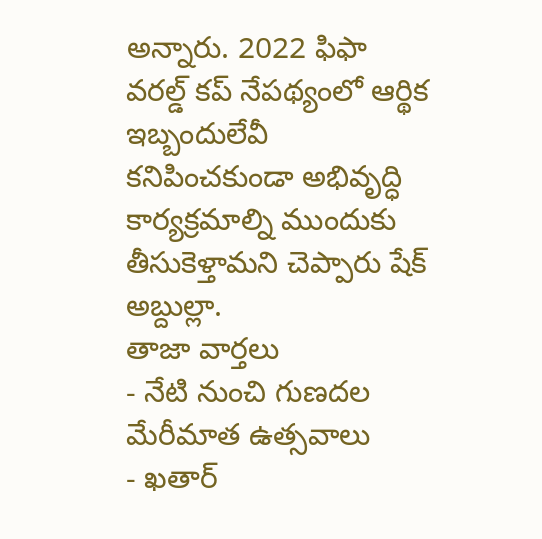అన్నారు. 2022 ఫిఫా వరల్డ్ కప్ నేపథ్యంలో ఆర్థిక ఇబ్బందులేవీ కనిపించకుండా అభివృద్ధి కార్యక్రమాల్ని ముందుకు తీసుకెళ్తామని చెప్పారు షేక్ అబ్దుల్లా.
తాజా వార్తలు
- నేటి నుంచి గుణదల మేరీమాత ఉత్సవాలు
- ఖతార్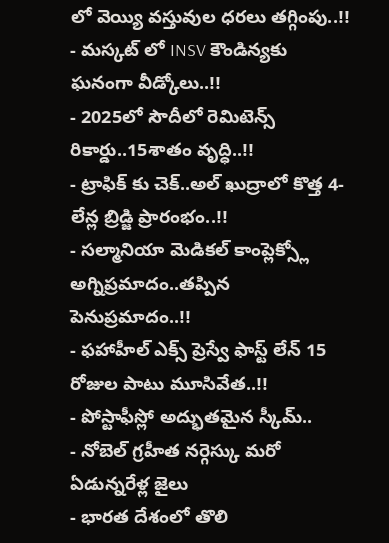లో వెయ్యి వస్తువుల ధరలు తగ్గింపు..!!
- మస్కట్ లో INSV కౌండిన్యకు ఘనంగా వీడ్కోలు..!!
- 2025లో సౌదీలో రెమిటెన్స్ రికార్డు..15శాతం వృద్ధి..!!
- ట్రాఫిక్ కు చెక్..అల్ ఖుద్రాలో కొత్త 4-లేన్ల బ్రిడ్జి ప్రారంభం..!!
- సల్మానియా మెడికల్ కాంప్లెక్స్లో అగ్నిప్రమాదం..తప్పిన పెనుప్రమాదం..!!
- ఫహాహీల్ ఎక్స్ ప్రెస్వే ఫాస్ట్ లేన్ 15 రోజుల పాటు మూసివేత..!!
- పోస్టాఫీస్లో అద్భుతమైన స్కీమ్..
- నోబెల్ గ్రహీత నర్గెస్కు మరో ఏడున్నరేళ్ల జైలు
- భారత దేశంలో తొలి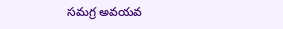సమగ్ర అవయవ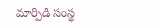మార్పిడి సంస్థ